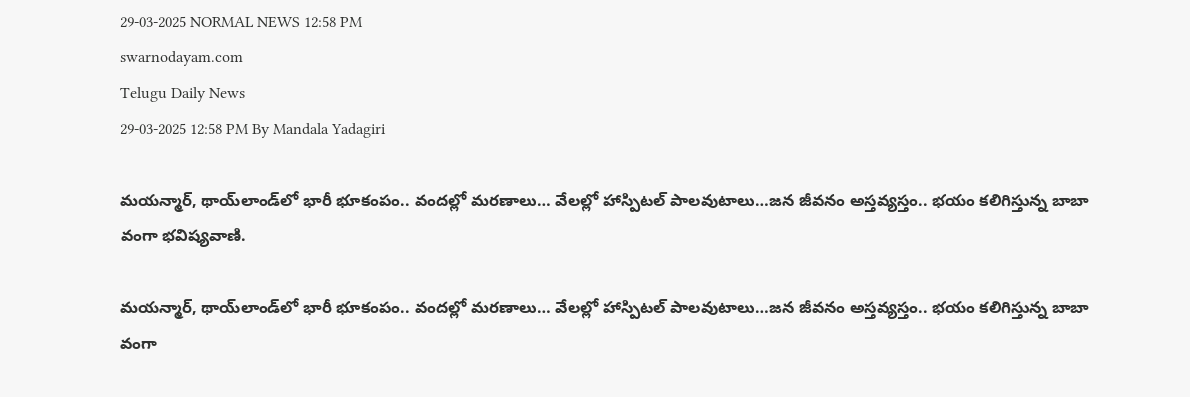29-03-2025 NORMAL NEWS 12:58 PM
swarnodayam.com
Telugu Daily News
29-03-2025 12:58 PM By Mandala Yadagiri

మయన్మార్‌, థాయ్‌లాండ్‌లో భారీ భూకంపం.. వందల్లో మరణాలు… వేలల్లో హాస్పిటల్ పాలవుటాలు…జన జీవనం అస్తవ్యస్తం.. భయం కలిగిస్తున్న బాబా వంగా భవిష్యవాణి.

మయన్మార్‌, థాయ్‌లాండ్‌లో భారీ భూకంపం.. వందల్లో మరణాలు… వేలల్లో హాస్పిటల్ పాలవుటాలు…జన జీవనం అస్తవ్యస్తం.. భయం కలిగిస్తున్న బాబా వంగా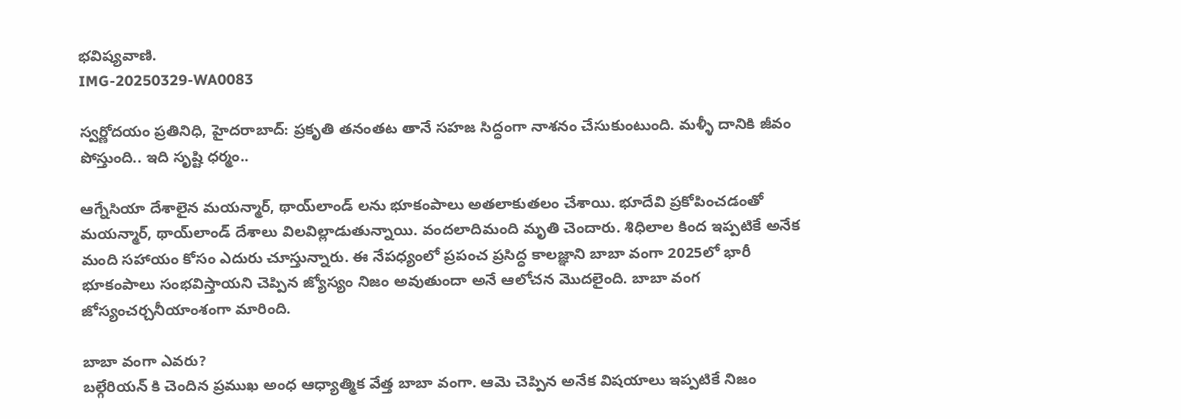భవిష్యవాణి.
IMG-20250329-WA0083

స్వర్ణోదయం ప్రతినిధి, హైదరాబాద్: ప్రకృతి తనంతట తానే సహజ సిద్ధంగా నాశనం చేసుకుంటుంది. మళ్ళీ దానికి జీవం పోస్తుంది.. ఇది సృష్టి ధర్మం..

ఆగ్నేసియా దేశాలైన మయన్మార్‌, థాయ్‌లాండ్‌ లను భూకంపాలు అతలాకుతలం చేశాయి. భూదేవి ప్రకోపించడంతో మయన్మార్‌, థాయ్‌లాండ్‌ దేశాలు విలవిల్లాడుతున్నాయి. వందలాదిమంది మృతి చెందారు. శిధిలాల కింద ఇప్పటికే అనేక మంది సహాయం కోసం ఎదురు చూస్తున్నారు. ఈ నేపధ్యంలో ప్రపంచ ప్రసిద్ధ కాలజ్ఞాని బాబా వంగా 2025లో భారీ భూకంపాలు సంభవిస్తాయని చెప్పిన జ్యోస్యం నిజం అవుతుందా అనే ఆలోచన మొదలైంది. బాబా వంగ జోస్యంచర్చనీయాంశంగా మారింది.

బాబా వంగా ఎవరు?
బల్గేరియన్ కి చెందిన ప్రముఖ అంధ ఆధ్యాత్మిక వేత్త బాబా వంగా. ఆమె చెప్పిన అనేక విషయాలు ఇప్పటికే నిజం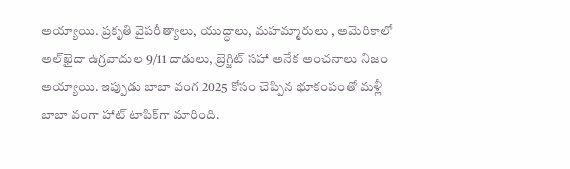అయ్యాయి. ప్రకృతి వైపరీత్యాలు, యుద్ధాలు, మహమ్మారులు , అమెరికాలో అల్‌ఖైదా ఉగ్రవాదుల 9/11 దాడులు, బ్రెగ్జిట్ సహా అనేక అంచనాలు నిజం అయ్యాయి. ఇప్పుడు బాబా వంగ 2025 కోసం చెప్పిన భూకంపంతో మళ్లీ బాబా వంగా హాట్ టాపిక్‌గా మారింది.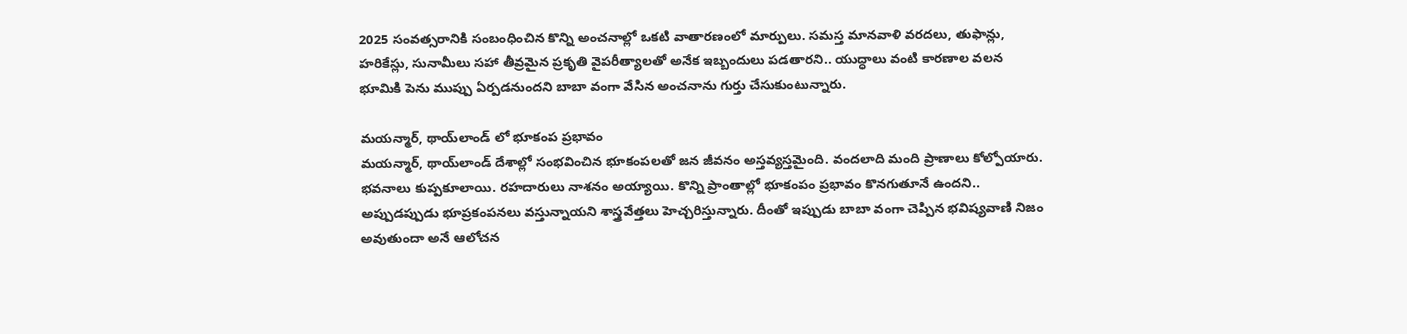2025 సంవత్సరానికి సంబంధించిన కొన్ని అంచనాల్లో ఒకటి వాతారణంలో మార్పులు. సమస్త మానవాళి వరదలు, తుఫాన్లు, హరికేస్లు, సునామీలు సహా తీవ్రమైన ప్రకృతి వైపరీత్యాలతో అనేక ఇబ్బందులు పడతారని.. యుద్ధాలు వంటి కారణాల వలన భూమికి పెను ముప్పు ఏర్పడనుందని బాబా వంగా వేసిన అంచనాను గుర్తు చేసుకుంటున్నారు.

మయన్మార్‌, థాయ్‌లాండ్‌ లో భూకంప ప్రభావం
మయన్మార్‌, థాయ్‌లాండ్‌ దేశాల్లో సంభవించిన భూకంపలతో జన జీవనం అస్తవ్యస్తమైంది. వందలాది మంది ప్రాణాలు కోల్పోయారు. భవనాలు కుప్పకూలాయి. రహదారులు నాశనం అయ్యాయి. కొన్ని ప్రాంతాల్లో భూకంపం ప్రభావం కొనగుతూనే ఉందని.. అప్పుడప్పుడు భూప్రకంపనలు వస్తున్నాయని శాస్త్రవేత్తలు హెచ్చరిస్తున్నారు. దీంతో ఇప్పుడు బాబా వంగా చెప్పిన భవిష్యవాణి నిజం అవుతుందా అనే ఆలోచన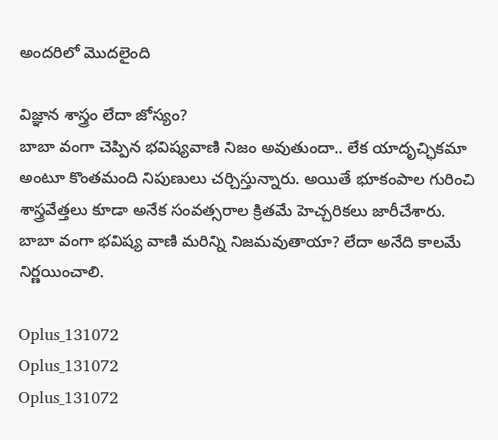అందరిలో మొదలైంది

విజ్ఞాన శాస్త్రం లేదా జోస్యం?
బాబా వంగా చెప్పిన భవిష్యవాణి నిజం అవుతుందా.. లేక యాదృచ్ఛికమా అంటూ కొంతమంది నిపుణులు చర్చిస్తున్నారు. అయితే భూకంపాల గురించి శాస్త్రవేత్తలు కూడా అనేక సంవత్సరాల క్రితమే హెచ్చరికలు జారీచేశారు. బాబా వంగా భవిష్య వాణి మరిన్ని నిజమవుతాయా? లేదా అనేది కాలమే నిర్ణయించాలి.

Oplus_131072
Oplus_131072
Oplus_131072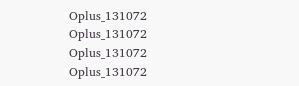Oplus_131072
Oplus_131072
Oplus_131072
Oplus_131072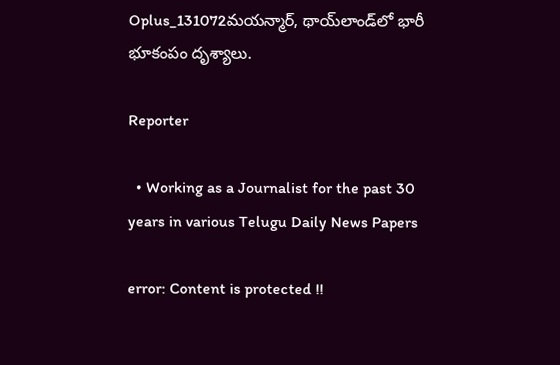Oplus_131072మయన్మార్‌, థాయ్‌లాండ్‌లో భారీ భూకంపం దృశ్యాలు.

Reporter

  • Working as a Journalist for the past 30 years in various Telugu Daily News Papers

error: Content is protected !!